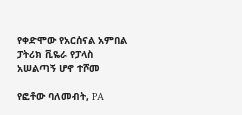የቀድሞው የአርሰናል አምበል ፓትሪክ ቪዬራ የፓላስ አሠልጣኝ ሆኖ ተሾመ

የፎቶው ባለመብት, PA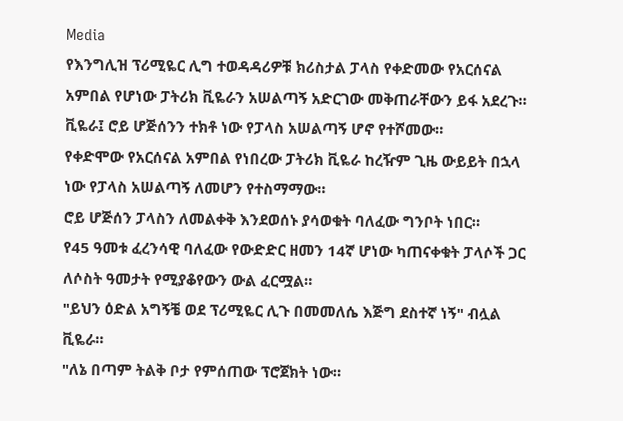Media
የእንግሊዝ ፕሪሚዬር ሊግ ተወዳዳሪዎቹ ክሪስታል ፓላስ የቀድመው የአርሰናል አምበል የሆነው ፓትሪክ ቪዬራን አሠልጣኝ አድርገው መቅጠራቸውን ይፋ አደረጉ።
ቪዬራ፤ ሮይ ሆጅሰንን ተክቶ ነው የፓላስ አሠልጣኝ ሆኖ የተሾመው።
የቀድሞው የአርሰናል አምበል የነበረው ፓትሪክ ቪዬራ ከረዥም ጊዜ ውይይት በኋላ ነው የፓላስ አሠልጣኝ ለመሆን የተስማማው።
ሮይ ሆጅሰን ፓላስን ለመልቀቅ እንደወሰኑ ያሳወቁት ባለፈው ግንቦት ነበር።
የ45 ዓመቱ ፈረንሳዊ ባለፈው የውድድር ዘመን 14ኛ ሆነው ካጠናቀቁት ፓላሶች ጋር ለሶስት ዓመታት የሚያቆየውን ውል ፈርሟል።
"ይህን ዕድል አግኝቼ ወደ ፕሪሚዬር ሊጉ በመመለሴ እጅግ ደስተኛ ነኝ" ብሏል ቪዬራ።
"ለኔ በጣም ትልቅ ቦታ የምሰጠው ፕሮጀክት ነው።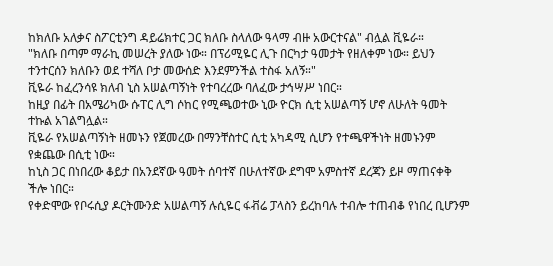ከክለቡ አለቃና ስፖርቲንግ ዳይሬክተር ጋር ክለቡ ስላለው ዓላማ ብዙ አውርተናል" ብሏል ቪዬራ።
"ክለቡ በጣም ማራኪ መሠረት ያለው ነው። በፕሪሚዬር ሊጉ በርካታ ዓመታት የዘለቀም ነው። ይህን ተንተርሰን ክለቡን ወደ ተሻለ ቦታ መውሰድ እንደምንችል ተስፋ አለኝ።"
ቪዬራ ከፈረንሳዩ ክለብ ኒስ አሠልጣኝነት የተባረረው ባለፈው ታኅሣሥ ነበር።
ከዚያ በፊት በአሜሪካው ሱፐር ሊግ ሶከር የሚጫወተው ኒው ዮርክ ሲቲ አሠልጣኝ ሆኖ ለሁለት ዓመት ተኩል አገልግሏል።
ቪዬራ የአሠልጣኝነት ዘመኑን የጀመረው በማንቸስተር ሲቲ አካዳሚ ሲሆን የተጫዋችነት ዘመኑንም የቋጨው በሲቲ ነው።
ከኒስ ጋር በነበረው ቆይታ በአንደኛው ዓመት ሰባተኛ በሁለተኛው ደግሞ አምስተኛ ደረጃን ይዞ ማጠናቀቅ ችሎ ነበር።
የቀድሞው የቦሩሲያ ዶርትሙንድ አሠልጣኝ ሉሲዬር ፋቭሬ ፓላስን ይረከባሉ ተብሎ ተጠብቆ የነበረ ቢሆንም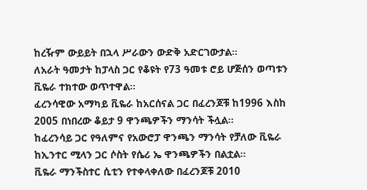ከረዥም ውይይት በኋላ ሥራውን ውድቅ አድርገውታል።
ለአራት ዓመታት ከፓላስ ጋር የቆዩት የ73 ዓመቱ ሮይ ሆጅሰን ወጣቱን ቪዬራ ተክተው ወጥተዋል።
ፈረንሳዊው አማካይ ቪዬራ ከአርሰናል ጋር በፈረንጆቹ ከ1996 እስከ 2005 በነበረው ቆይታ 9 ዋንጫዎችን ማንሳት ችሏል።
ከፈረንሳይ ጋር የዓለምና የአውሮፓ ዋንጫን ማንሳት የቻለው ቪዬራ ከኢንተር ሚላን ጋር ሶስት የሴሪ ኤ ዋንጫዎችን በልቷል።
ቪዬራ ማንችስተር ሲቲን የተቀላቀለው በፈረንጆቹ 2010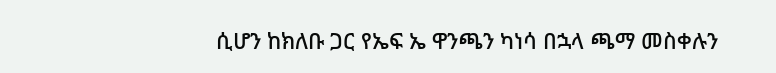ሲሆን ከክለቡ ጋር የኤፍ ኤ ዋንጫን ካነሳ በኋላ ጫማ መስቀሉን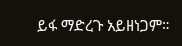ይፋ ማድረጉ አይዘነጋም።